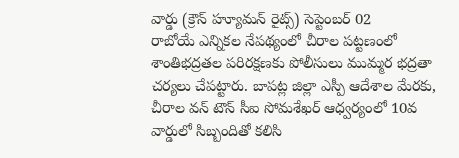వార్డు (క్రౌన్ హ్యూమన్ రైట్స్) సెప్టెంబర్ 02
రాబోయే ఎన్నికల నేపథ్యంలో చీరాల పట్టణంలో శాంతిభద్రతల పరిరక్షణకు పోలీసులు ముమ్మర భద్రతా చర్యలు చేపట్టారు. బాపట్ల జిల్లా ఎస్పీ ఆదేశాల మేరకు, చీరాల వన్ టౌన్ సీఐ సోమశేఖర్ ఆధ్వర్యంలో 10వ వార్డులో సిబ్బందితో కలిసి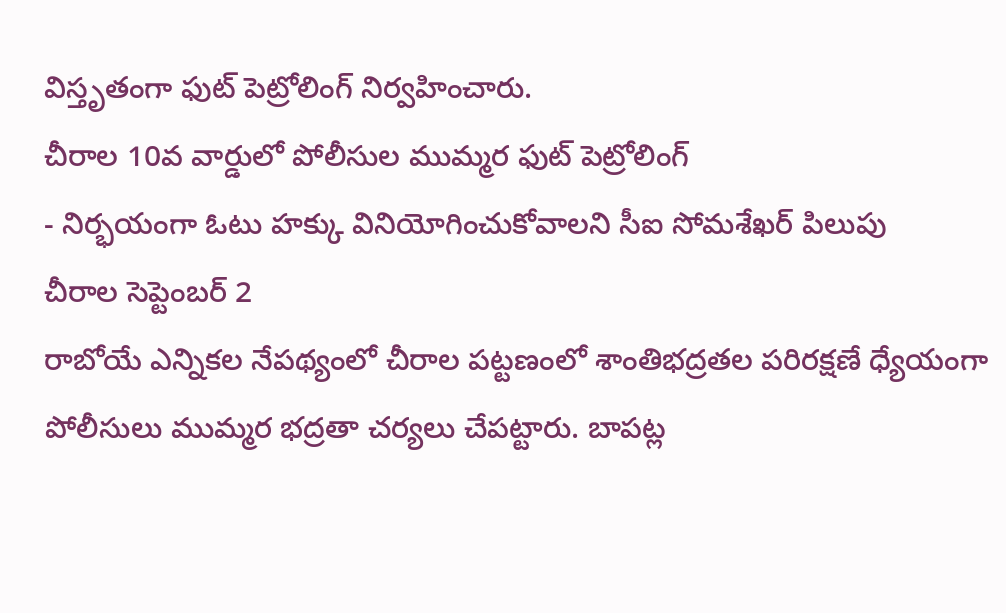విస్తృతంగా ఫుట్ పెట్రోలింగ్ నిర్వహించారు.
చీరాల 10వ వార్డులో పోలీసుల ముమ్మర ఫుట్ పెట్రోలింగ్
- నిర్భయంగా ఓటు హక్కు వినియోగించుకోవాలని సీఐ సోమశేఖర్ పిలుపు
చీరాల సెప్టెంబర్ 2
రాబోయే ఎన్నికల నేపథ్యంలో చీరాల పట్టణంలో శాంతిభద్రతల పరిరక్షణే ధ్యేయంగా పోలీసులు ముమ్మర భద్రతా చర్యలు చేపట్టారు. బాపట్ల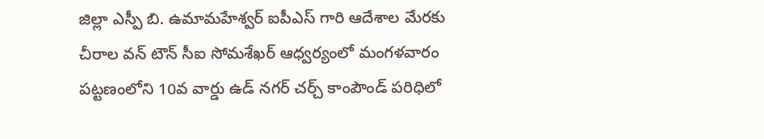జిల్లా ఎస్పీ బి. ఉమామహేశ్వర్ ఐపీఎస్ గారి ఆదేశాల మేరకు చీరాల వన్ టౌన్ సీఐ సోమశేఖర్ ఆధ్వర్యంలో మంగళవారం పట్టణంలోని 10వ వార్డు ఉడ్ నగర్ చర్చ్ కాంపౌండ్ పరిధిలో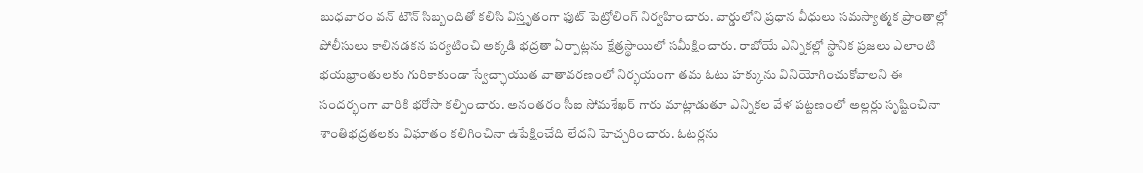బుధవారం వన్ టౌన్ సిబ్బందితో కలిసి విస్తృతంగా ఫుట్ పెట్రోలింగ్ నిర్వహించారు. వార్డులోని ప్రధాన వీధులు సమస్యాత్మక ప్రాంతాల్లో పోలీసులు కాలినడకన పర్యటించి అక్కడి భద్రతా ఏర్పాట్లను క్షేత్రస్థాయిలో సమీక్షించారు. రాబోయే ఎన్నికల్లో స్థానిక ప్రజలు ఎలాంటి భయభ్రాంతులకు గురికాకుండా స్వేచ్ఛాయుత వాతావరణంలో నిర్భయంగా తమ ఓటు హక్కును వినియోగించుకోవాలని ఈ సందర్భంగా వారికి భరోసా కల్పించారు. అనంతరం సీఐ సోమశేఖర్ గారు మాట్లాడుతూ ఎన్నికల వేళ పట్టణంలో అల్లర్లు సృష్టించినా శాంతిభద్రతలకు విఘాతం కలిగించినా ఉపేక్షించేది లేదని హెచ్చరించారు. ఓటర్లను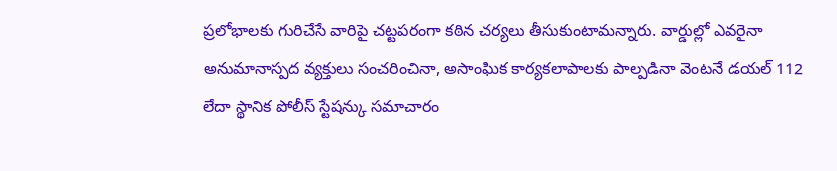ప్రలోభాలకు గురిచేసే వారిపై చట్టపరంగా కఠిన చర్యలు తీసుకుంటామన్నారు. వార్డుల్లో ఎవరైనా అనుమానాస్పద వ్యక్తులు సంచరించినా, అసాంఘిక కార్యకలాపాలకు పాల్పడినా వెంటనే డయల్ 112 లేదా స్థానిక పోలీస్ స్టేషన్కు సమాచారం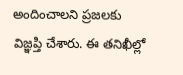అందించాలని ప్రజలకు విజ్ఞప్తి చేశారు. ఈ తనిఖీల్లో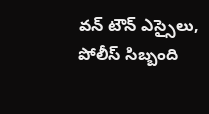వన్ టౌన్ ఎస్సైలు, పోలీస్ సిబ్బంది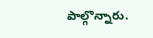పాల్గొన్నారు.